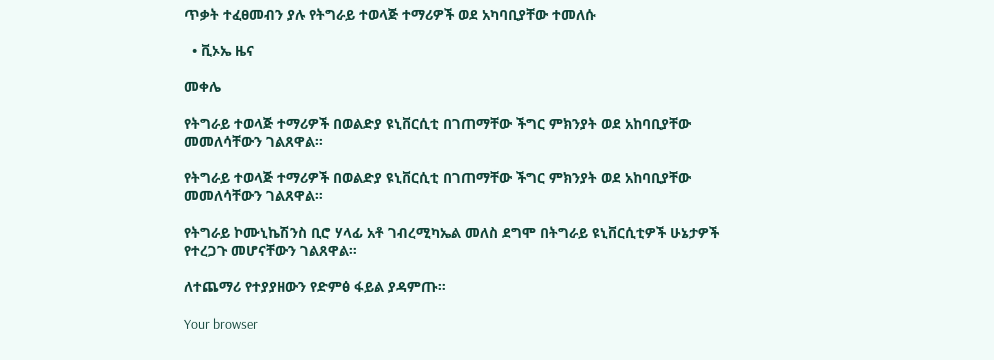ጥቃት ተፈፀመብን ያሉ የትግራይ ተወላጅ ተማሪዎች ወደ አካባቢያቸው ተመለሱ

  • ቪኦኤ ዜና

መቀሌ

የትግራይ ተወላጅ ተማሪዎች በወልድያ ዩኒቨርሲቲ በገጠማቸው ችግር ምክንያት ወደ አከባቢያቸው መመለሳቸውን ገልጸዋል።

የትግራይ ተወላጅ ተማሪዎች በወልድያ ዩኒቨርሲቲ በገጠማቸው ችግር ምክንያት ወደ አከባቢያቸው መመለሳቸውን ገልጸዋል።

የትግራይ ኮሙኒኬሽንስ ቢሮ ሃላፊ አቶ ገብረሚካኤል መለስ ደግሞ በትግራይ ዩኒቨርሲቲዎች ሁኔታዎች የተረጋጉ መሆናቸውን ገልጸዋል።

ለተጨማሪ የተያያዘውን የድምፅ ፋይል ያዳምጡ።

Your browser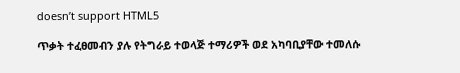doesn’t support HTML5

ጥቃት ተፈፀመብን ያሉ የትግራይ ተወላጅ ተማሪዎች ወደ አካባቢያቸው ተመለሱ